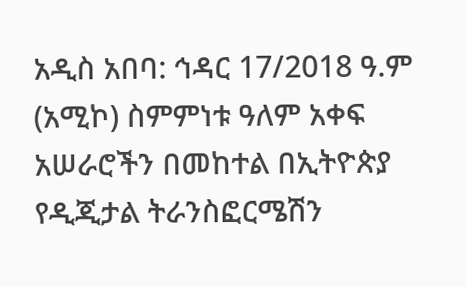አዲስ አበባ: ኅዳር 17/2018 ዓ.ም (አሚኮ) ስምምነቱ ዓለም አቀፍ አሠራሮችን በመከተል በኢትዮጵያ የዲጂታል ትራንስፎርሜሽን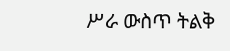ሥራ ውስጥ ትልቅ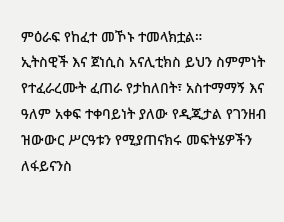ምዕራፍ የከፈተ መኾኑ ተመላክቷል።
ኢትስዊች እና ጀነሲስ አናሊቲክስ ይህን ስምምነት የተፈራረሙት ፈጠራ የታከለበት፣ አስተማማኝ እና ዓለም አቀፍ ተቀባይነት ያለው የዲጂታል የገንዘብ ዝውውር ሥርዓቱን የሚያጠናክሩ መፍትሄዎችን ለፋይናንስ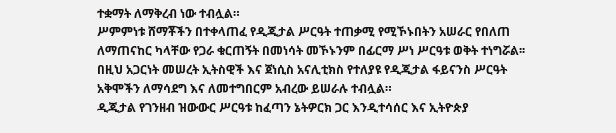ተቋማት ለማቅረብ ነው ተብሏል።
ሥምምነቱ ሸማቾችን በተቀላጠፈ የዲጂታል ሥርዓት ተጠቃሚ የሚኾኑበትን አሠራር የበለጠ ለማጠናከር ካላቸው የጋራ ቁርጠኝት በመነሳት መኾኑንም በፊርማ ሥነ ሥርዓቱ ወቅት ተነግሯል፡፡
በዚህ አጋርነት መሠረት ኢትስዊች እና ጀነሲስ አናሊቲክስ የተለያዩ የዲጂታል ፋይናንስ ሥርዓት አቅሞችን ለማሳደግ እና ለመተግበርም አብረው ይሠራሉ ተብሏል።
ዲጂታል የገንዘብ ዝውውር ሥርዓቱ ከፈጣን ኔትዎርክ ጋር እንዲተሳሰር እና ኢትዮጵያ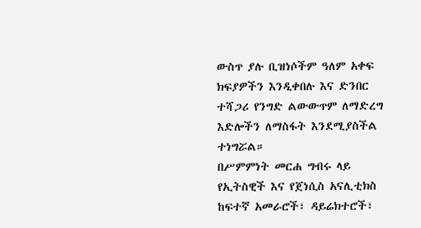ውስጥ ያሉ ቢዝነሶችም ዓለም አቀፍ ክፍያዎችን እንዲቀበሉ እና ድንበር ተሻጋሪ የንግድ ልውውጥም ለማድረግ እድሎችን ለማስፋት እንደሚያስችል ተነግሯል።
በሥምምነት መርሐ ግብሩ ላይ የኢትስዊች እና የጀነሲስ አናሊቲክስ ከፍተኛ አመራሮች፣ ዳይሬክተሮች፣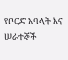የቦርድ አባላት እና ሠራተኞች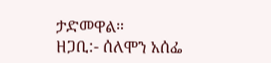ታድመዋል።
ዘጋቢ:- ሰለሞን አሰፌ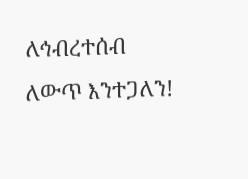ለኅብረተሰብ ለውጥ እንተጋለን!